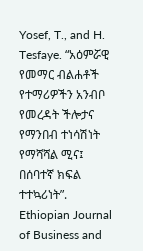Yosef, T., and H. Tesfaye. “አዕምሯዊ የመማር ብልሐቶች የተማሪዎችን አንብቦ የመረዳት ችሎታና የማንበብ ተነሳሽነት የማሻሻል ሚና፤ በሰባተኛ ክፍል ተተኳሪነት”. Ethiopian Journal of Business and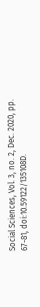Social Sciences, Vol. 3, no. 2, Dec. 2020, pp. 67-81, doi:10.59122/135108D.